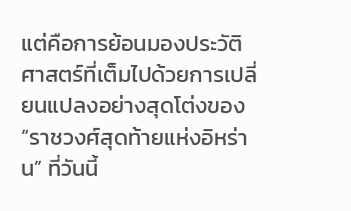แต่คือการย้อนมองประวัติศาสตร์ที่เต็มไปด้วยการเปลี่ยนแปลงอย่างสุดโต่งของ “ราชวงศ์สุดท้ายแห่งอิหร่าน” ที่วันนี้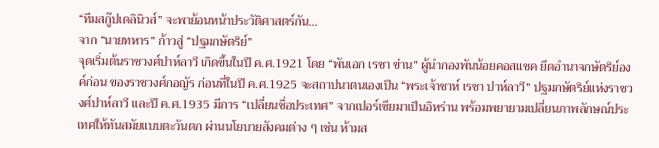“ทีมสกู๊ปเดลินิวส์” จะพาย้อนหน้าประวัติศาสตร์กัน…
จาก “นายทหาร” ก้าวสู่ “ปฐมกษัตริย์”
จุดเริ่มต้นราชวงศ์ปาห์ลาวี เกิดขึ้นในปี ค.ศ.1921 โดย “พันเอก เรซา ข่าน” ผู้นำกองพันน้อยคอสแซค ยึดอำนาจกษัตริย์องค์ก่อน ของราชวงศ์กอญัร ก่อนที่ในปี ค.ศ.1925 จะสถาปนาตนเองเป็น “พระเจ้าชาห์ เรซา ปาห์ลาวี” ปฐมกษัตริย์แห่งราชวงศ์ปาห์ลาวี และปี ค.ศ.1935 มีการ “เปลี่ยนชื่อประเทศ” จากเปอร์เซียมาเป็นอิหร่าน พร้อมพยายามเปลี่ยนภาพลักษณ์ประเทศให้ทันสมัยแบบตะวันตก ผ่านนโยบายสังคมต่าง ๆ เช่น ห้ามส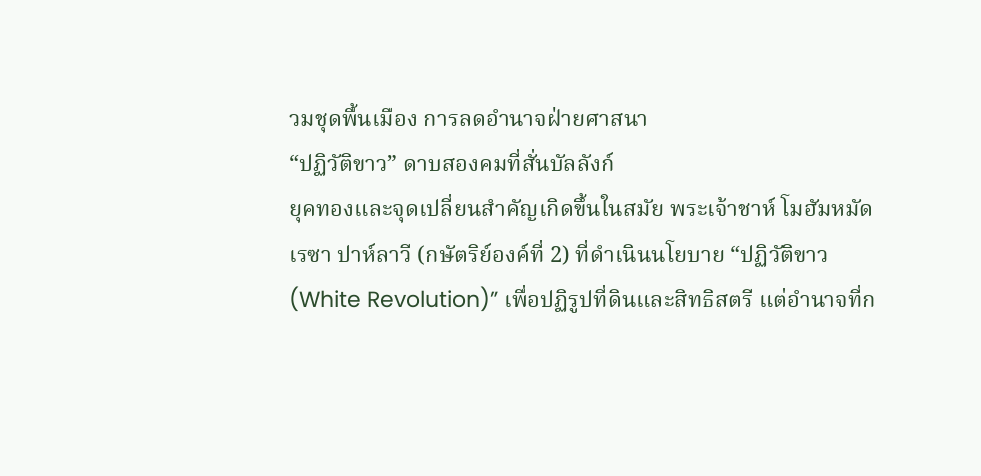วมชุดพื้นเมือง การลดอำนาจฝ่ายศาสนา
“ปฏิวัติขาว” ดาบสองคมที่สั่นบัลลังก์
ยุคทองและจุดเปลี่ยนสำคัญเกิดขึ้นในสมัย พระเจ้าชาห์ โมฮัมหมัด เรซา ปาห์ลาวี (กษัตริย์องค์ที่ 2) ที่ดำเนินนโยบาย “ปฏิวัติขาว (White Revolution)” เพื่อปฏิรูปที่ดินและสิทธิสตรี แต่อำนาจที่ก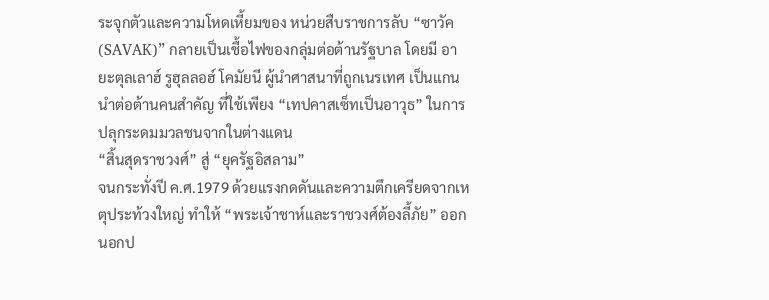ระจุกตัวและความโหดเหี้ยมของ หน่วยสืบราชการลับ “ซาวัค (SAVAK)” กลายเป็นเชื้อไฟของกลุ่มต่อต้านรัฐบาล โดยมี อายะตุลเลาฮ์ รูฮุลลอฮ์ โคมัยนี ผู้นำศาสนาที่ถูกเนรเทศ เป็นแกนนำต่อต้านคนสำคัญ ที่ใช้เพียง “เทปคาสเซ็ทเป็นอาวุธ” ในการปลุกระดมมวลชนจากในต่างแดน
“สิ้นสุดราชวงศ์” สู่ “ยุครัฐอิสลาม”
จนกระทั่งปี ค.ศ.1979 ด้วยแรงกดดันและความตึกเครียดจากเหตุประท้วงใหญ่ ทำให้ “พระเจ้าชาห์และราชวงศ์ต้องลี้ภัย” ออกนอกป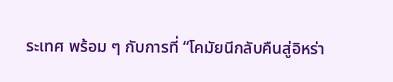ระเทศ พร้อม ๆ กับการที่ “โคมัยนีกลับคืนสู่อิหร่า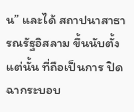น” และได้ สถาปนาสาธารณรัฐอิสลาม ขึ้นนับตั้งแต่นั้น ที่ถือเป็นการ ปิดฉากระบอบ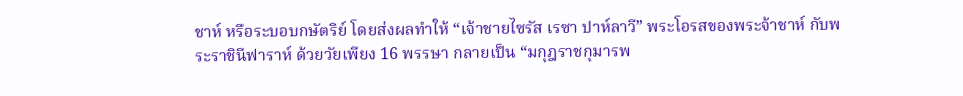ชาห์ หรือระบอบกษัตริย์ โดยส่งผลทำให้ “เจ้าชายไซรัส เรซา ปาห์ลาวี” พระโอรสของพระจ้าชาห์ กับพระราชินีฟาราห์ ด้วยวัยเพียง 16 พรรษา กลายเป็น “มกุฎราชกุมารพ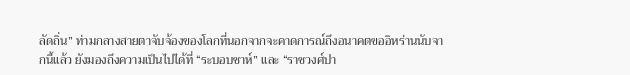ลัดถิ่น” ท่ามกลางสายตาจับจ้องของโลกที่นอกจากจะคาดการณ์ถึงอนาคตขออิหร่านนับจากนี้แล้ว ยังมองถึงความเป็นไปได้ที่ “ระบอบชาห์” และ “ราชวงศ์ปา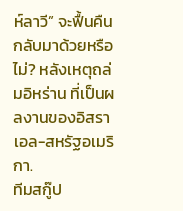ห์ลาวี” จะฟื้นคืนกลับมาด้วยหรือไม่? หลังเหตุถล่มอิหร่าน ที่เป็นผลงานของอิสราเอล-สหรัฐอเมริกา.
ทีมสกู๊ป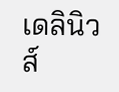เดลินิวส์